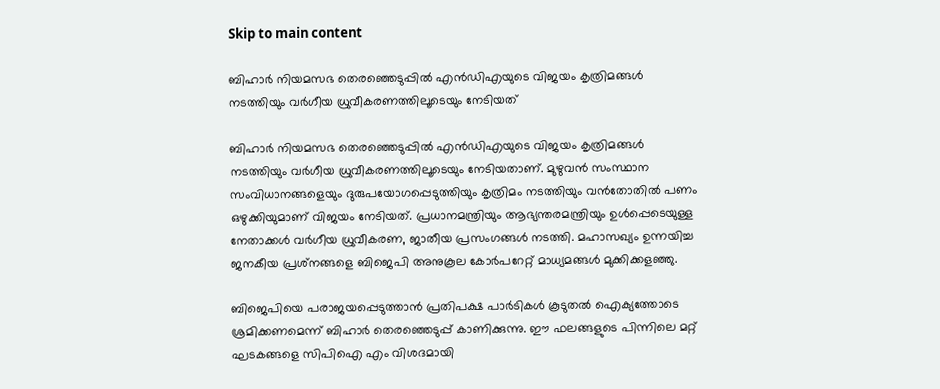Skip to main content

ബിഹാർ നിയമസഭ തെരഞ്ഞെടുപ്പിൽ എൻഡിഎയുടെ വിജയം കൃത്രിമങ്ങൾ നടത്തിയും വർഗീയ ധ്രുവീകരണത്തിലൂടെയും നേടിയത്

ബിഹാർ നിയമസഭ തെരഞ്ഞെടുപ്പിൽ എൻഡിഎയുടെ വിജയം കൃത്രിമങ്ങൾ നടത്തിയും വർഗീയ ധ്രുവീകരണത്തിലൂടെയും നേടിയതാണ്. മുഴുവൻ സംസ്ഥാന സംവിധാനങ്ങളെയും ദുരുപയോഗപ്പെടുത്തിയും കൃത്രിമം നടത്തിയും വൻതോതിൽ പണം ഒഴുക്കിയുമാണ് വിജയം നേടിയത്. പ്രധാനമന്ത്രിയും ആഭ്യന്തരമന്ത്രിയും ഉൾപ്പെടെയുള്ള നേതാക്കൾ വർഗീയ ധ്രുവീകരണ, ജാതീയ പ്രസംഗങ്ങൾ നടത്തി. മഹാസഖ്യം ഉന്നയിച്ച ജനകീയ പ്രശ്‌നങ്ങളെ ബിജെപി അനുകൂല കോർപറേറ്റ് മാധ്യമങ്ങൾ മുക്കിക്കളഞ്ഞു.

ബിജെപിയെ പരാജയപ്പെടുത്താൻ പ്രതിപക്ഷ പാർടികൾ കൂടുതൽ ഐക്യത്തോടെ ശ്രമിക്കണമെന്ന് ബിഹാർ തെരഞ്ഞെടുപ്പ് കാണിക്കുന്നു. ഈ ഫലങ്ങളുടെ പിന്നിലെ മറ്റ് ഘടകങ്ങളെ സിപിഐ എം വിശദമായി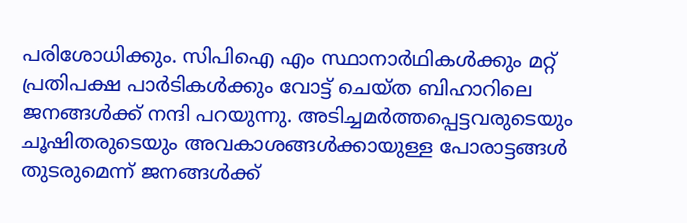പരിശോധിക്കും. സിപിഐ എം സ്ഥാനാർഥികൾക്കും മറ്റ് പ്രതിപക്ഷ പാർടികൾക്കും വോട്ട് ചെയ്ത ബിഹാറിലെ ജനങ്ങൾക്ക് നന്ദി പറയുന്നു. അടിച്ചമർത്തപ്പെട്ടവരുടെയും ചൂഷിതരുടെയും അവകാശങ്ങൾക്കായുള്ള പോരാട്ടങ്ങൾ തുടരുമെന്ന് ജനങ്ങൾക്ക്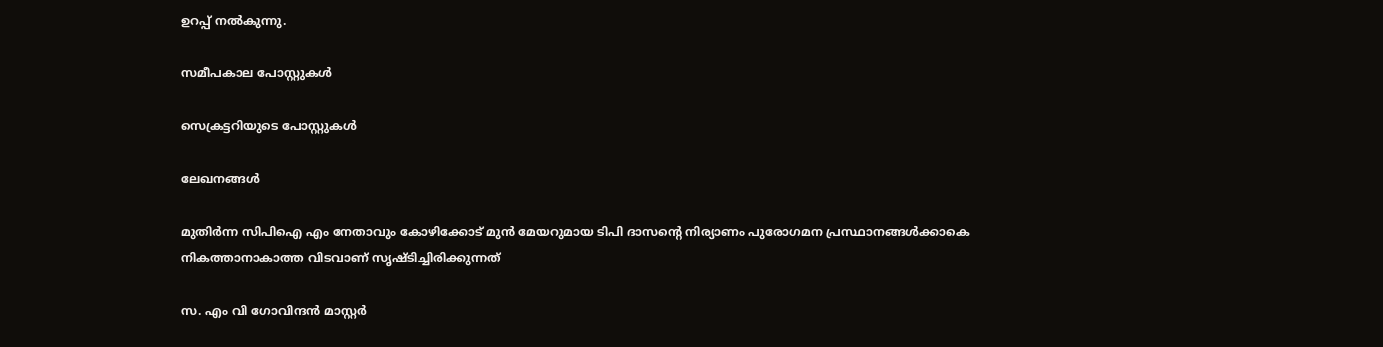ഉറപ്പ് നൽകുന്നു.

സമീപകാല പോസ്റ്റുകൾ

സെക്രട്ടറിയുടെ പോസ്റ്റുകൾ

ലേഖനങ്ങൾ

മുതിർന്ന സിപിഐ എം നേതാവും കോഴിക്കോട്‌ മുൻ മേയറുമായ ടിപി ദാസന്റെ നിര്യാണം പുരോഗമന പ്രസ്ഥാനങ്ങൾക്കാകെ നികത്താനാകാത്ത വിടവാണ്‌ സൃഷ്ടിച്ചിരിക്കുന്നത്‌

സ. എം വി ഗോവിന്ദൻ മാസ്റ്റർ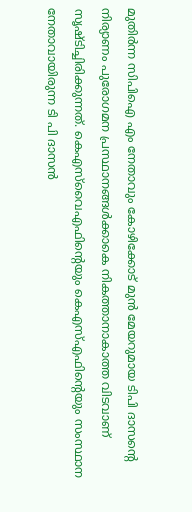മുതിർന്ന സിപിഐ എം നേതാവും കോഴിക്കോട്‌ മുൻ മേയറുമായ ടിപി ദാസന്റെ നിര്യാണം പുരോഗമന പ്രസ്ഥാനങ്ങൾക്കാകെ നികത്താനാകാത്ത വിടവാണ്‌ സൃഷ്ടിച്ചിരിക്കുന്നത്‌. കെഎസ്‌വൈഎഫിന്റെയും കെഎസ്‌എഫിന്റെയും സംസ്ഥാന നേതാവായിരുന്ന ടി പി ദാസൻ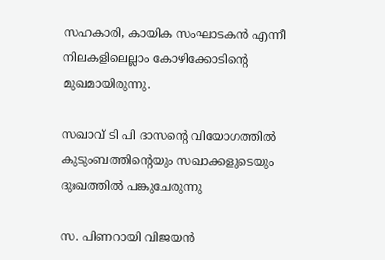സഹകാരി, കായിക സംഘാടകൻ എന്നീ നിലകളിലെല്ലാം കോഴിക്കോടിന്റെ മുഖമായിരുന്നു.

സഖാവ് ടി പി ദാസന്റെ വിയോഗത്തിൽ കുടുംബത്തിന്റെയും സഖാക്കളുടെയും ദുഃഖത്തിൽ പങ്കുചേരുന്നു

സ. പിണറായി വിജയൻ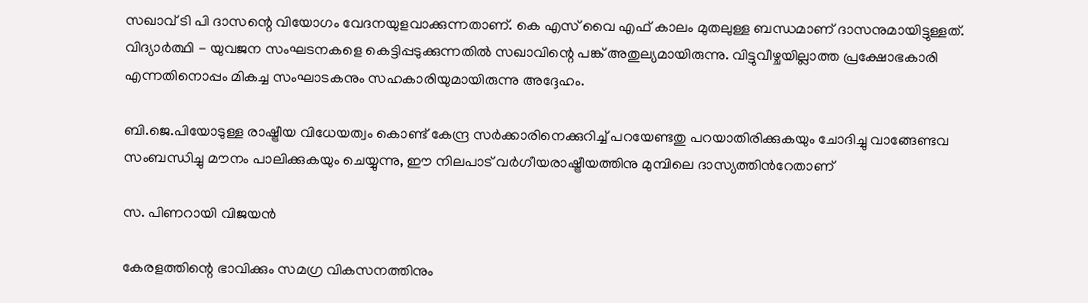സഖാവ് ടി പി ദാസന്റെ വിയോഗം വേദനയുളവാക്കുന്നതാണ്. കെ എസ് വൈ എഫ് കാലം മുതലുള്ള ബന്ധമാണ് ദാസനുമായിട്ടുള്ളത്. വിദ്യാർത്ഥി - യുവജന സംഘടനകളെ കെട്ടിപ്പടുക്കുന്നതിൽ സഖാവിന്റെ പങ്ക് അതുല്യമായിരുന്നു. വിട്ടുവീഴ്ചയില്ലാത്ത പ്രക്ഷോഭകാരി എന്നതിനൊപ്പം മികച്ച സംഘാടകനും സഹകാരിയുമായിരുന്നു അദ്ദേഹം.

ബി.ജെ.പിയോടുള്ള രാഷ്ട്രീയ വിധേയത്വം കൊണ്ട് കേന്ദ്ര സര്‍ക്കാരിനെക്കുറിച്ച് പറയേണ്ടതു പറയാതിരിക്കുകയും ചോദിച്ചു വാങ്ങേണ്ടവ സംബന്ധിച്ചു മൗനം പാലിക്കുകയും ചെയ്യുന്നു, ഈ നിലപാട് വര്‍ഗീയരാഷ്ട്രീയത്തിനു മുമ്പിലെ ദാസ്യത്തിന്‍റേതാണ്

സ. പിണറായി വിജയൻ

കേരളത്തിന്റെ ഭാവിക്കും സമഗ്ര വികസനത്തിനും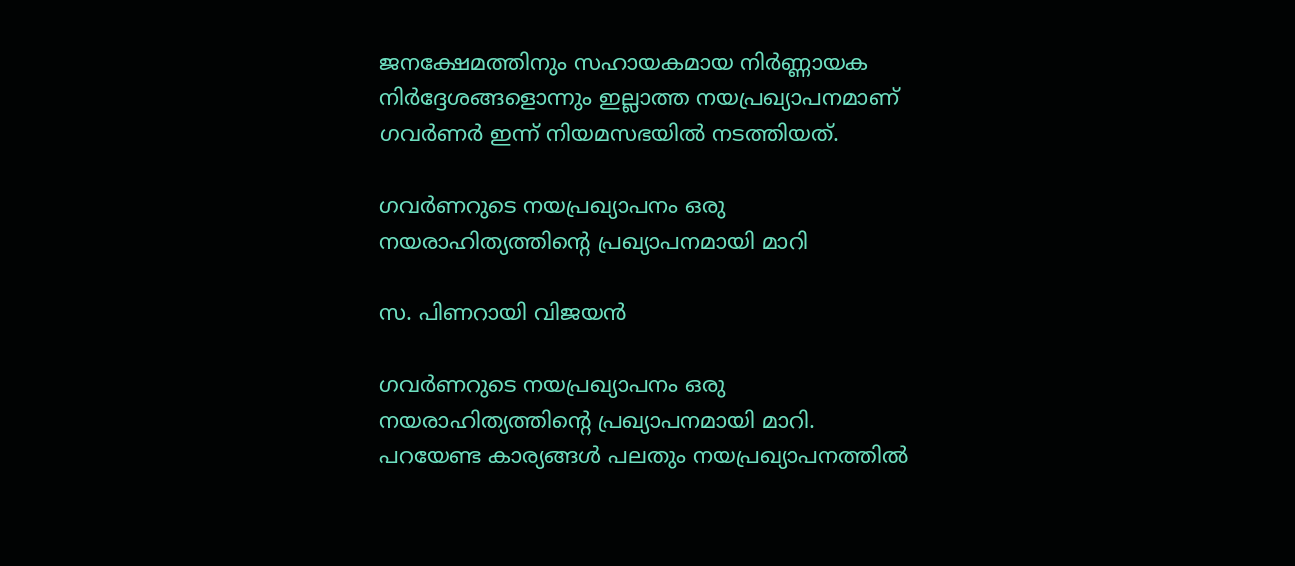ജനക്ഷേമത്തിനും സഹായകമായ നിര്‍ണ്ണായക നിര്‍ദ്ദേശങ്ങളൊന്നും ഇല്ലാത്ത നയപ്രഖ്യാപനമാണ് ഗവർണർ ഇന്ന് നിയമസഭയില്‍ നടത്തിയത്.

ഗവർണറുടെ നയപ്രഖ്യാപനം ഒരു നയരാഹിത്യത്തിന്റെ പ്രഖ്യാപനമായി മാറി

സ. പിണറായി വിജയൻ

ഗവർണറുടെ നയപ്രഖ്യാപനം ഒരു നയരാഹിത്യത്തിന്റെ പ്രഖ്യാപനമായി മാറി. പറയേണ്ട കാര്യങ്ങൾ പലതും നയപ്രഖ്യാപനത്തിൽ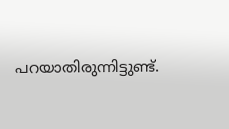പറയാതിരുന്നിട്ടുണ്ട്.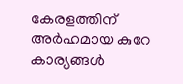കേരളത്തിന് അർഹമായ കുറേ കാര്യങ്ങൾ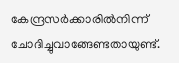കേന്ദ്രസര്‍ക്കാരില്‍നിന്ന് ചോദിച്ചുവാങ്ങേണ്ടതായുണ്ട്.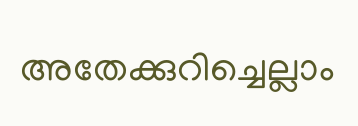അതേക്കുറിച്ചെല്ലാം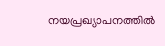നയപ്രഖ്യാപനത്തിൽ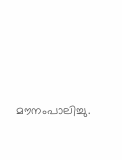മൗനംപാലിച്ചു.